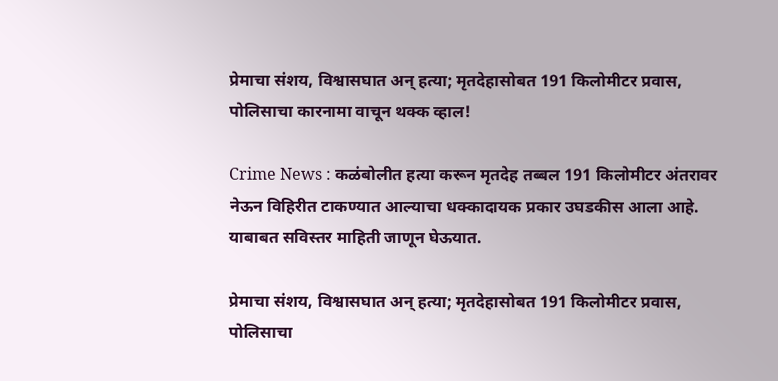प्रेमाचा संशय, विश्वासघात अन् हत्या; मृतदेहासोबत 191 किलोमीटर प्रवास, पोलिसाचा कारनामा वाचून थक्क व्हाल!

Crime News : कळंबोलीत हत्या करून मृतदेह तब्बल 191 किलोमीटर अंतरावर नेऊन विहिरीत टाकण्यात आल्याचा धक्कादायक प्रकार उघडकीस आला आहे. याबाबत सविस्तर माहिती जाणून घेऊयात.

प्रेमाचा संशय, विश्वासघात अन् हत्या; मृतदेहासोबत 191 किलोमीटर प्रवास, पोलिसाचा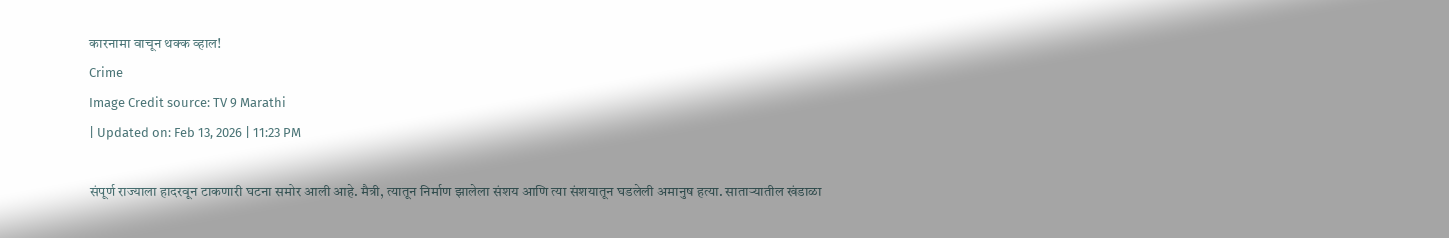कारनामा वाचून थक्क व्हाल!
Crime
Image Credit source: TV 9 Marathi
| Updated on: Feb 13, 2026 | 11:23 PM

संपूर्ण राज्याला हादरवून टाकणारी घटना समोर आली आहे. मैत्री, त्यातून निर्माण झालेला संशय आणि त्या संशयातून घडलेली अमानुष हत्या. साताऱ्यातील खंडाळा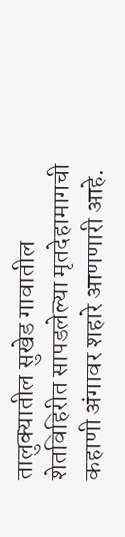तालुक्यातील सुखेड गावातील शेतविहिरीत सापडलेल्या मृतदेहामागची कहाणी अंगावर शहारे आणणारी आहे.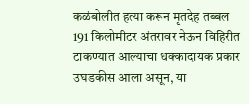कळंबोलीत हत्या करून मृतदेह तब्बल 191 किलोमीटर अंतरावर नेऊन विहिरीत टाकण्यात आल्याचा धक्कादायक प्रकार उघडकीस आला असून, या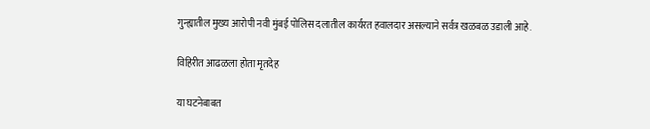गुन्ह्यातील मुख्य आरोपी नवी मुंबई पोलिस दलातील कार्यरत हवालदार असल्याने सर्वत्र खळबळ उडाली आहे.

विहिरीत आढळला होता मृतदेह

या घटनेबाबत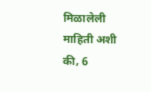मिळालेली माहिती अशी की, 6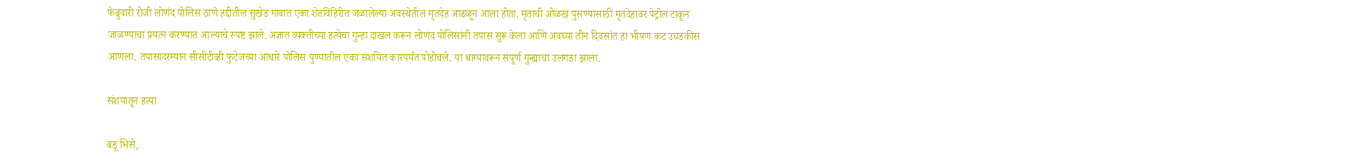फेब्रुवारी रोजी लोणंद पोलिस ठाणे हद्दीतील सुखेड गावात एका शेतविहिरीत जळालेल्या अवस्थेतील मृतदेह आढळून आला होता. मृताची ओळख पुसण्यासाठी मृतदेहावर पेट्रोल टाकून जाळण्याचा प्रयत्न करण्यात आल्याचे स्पष्ट झाले. अज्ञात व्यक्तीच्या हत्येचा गुन्हा दाखल करून लोणंद पोलिसांनी तपास सुरू केला आणि अवघ्या तीन दिवसांत हा भीषण कट उघडकीस आणला. तपासादरम्यान सीसीटीव्ही फुटेजच्या आधारे पोलिस पुण्यातील एका संशयित कारपर्यंत पोहोचले. या धाग्यावरून संपूर्ण गुन्ह्याचा उलगडा झाला.

संशयातून हत्या

बंडू भिसे,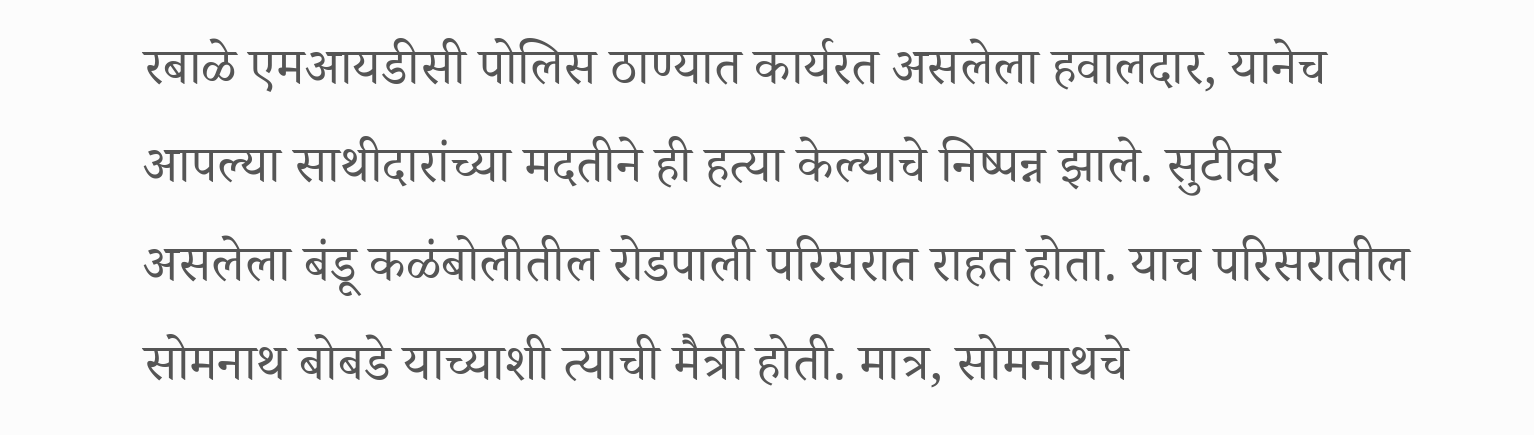रबाळे एमआयडीसी पोलिस ठाण्यात कार्यरत असलेला हवालदार, यानेच आपल्या साथीदारांच्या मदतीने ही हत्या केल्याचे निष्पन्न झाले. सुटीवर असलेला बंडू कळंबोलीतील रोडपाली परिसरात राहत होता. याच परिसरातील सोमनाथ बोबडे याच्याशी त्याची मैत्री होती. मात्र, सोमनाथचे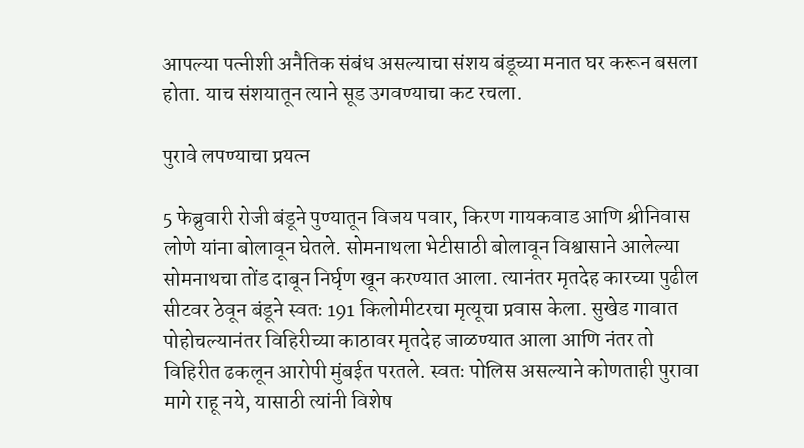आपल्या पत्नीशी अनैतिक संबंध असल्याचा संशय बंडूच्या मनात घर करून बसला होता. याच संशयातून त्याने सूड उगवण्याचा कट रचला.

पुरावे लपण्याचा प्रयत्न

5 फेब्रुवारी रोजी बंडूने पुण्यातून विजय पवार, किरण गायकवाड आणि श्रीनिवास लोणे यांना बोलावून घेतले. सोमनाथला भेटीसाठी बोलावून विश्वासाने आलेल्या सोमनाथचा तोंड दाबून निर्घृण खून करण्यात आला. त्यानंतर मृतदेह कारच्या पुढील सीटवर ठेवून बंडूने स्वतः 191 किलोमीटरचा मृत्यूचा प्रवास केला. सुखेड गावात पोहोचल्यानंतर विहिरीच्या काठावर मृतदेह जाळण्यात आला आणि नंतर तो विहिरीत ढकलून आरोपी मुंबईत परतले. स्वतः पोलिस असल्याने कोणताही पुरावा मागे राहू नये, यासाठी त्यांनी विशेष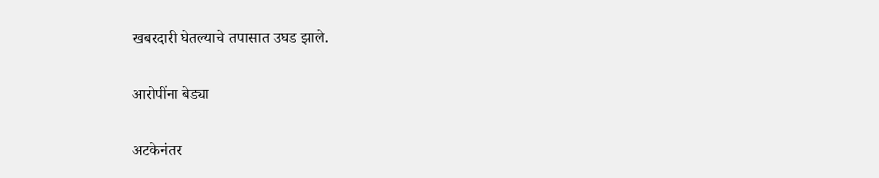खबरदारी घेतल्याचे तपासात उघड झाले.

आरोपींना बेड्या

अटकेनंतर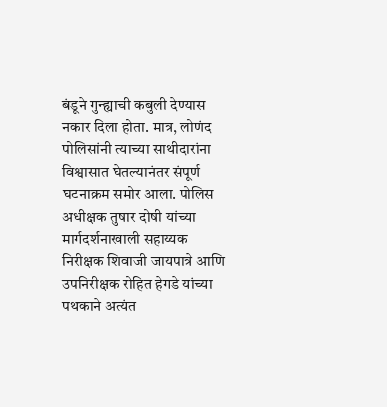बंडूने गुन्ह्याची कबुली देण्यास नकार दिला होता. मात्र, लोणंद पोलिसांनी त्याच्या साथीदारांना विश्वासात घेतल्यानंतर संपूर्ण घटनाक्रम समोर आला. पोलिस अधीक्षक तुषार दोषी यांच्या मार्गदर्शनाखाली सहाय्यक निरीक्षक शिवाजी जायपात्रे आणि उपनिरीक्षक रोहित हेगडे यांच्या पथकाने अत्यंत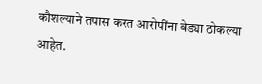कौशल्याने तपास करत आरोपींना बेड्या ठोकल्या आहेत.